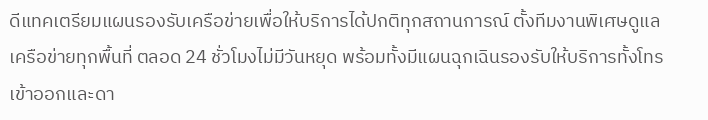ดีแทคเตรียมแผนรองรับเครือข่ายเพื่อให้บริการได้ปกติทุกสถานการณ์ ตั้งทีมงานพิเศษดูแลเครือข่ายทุกพื้นที่ ตลอด 24 ชั่วโมงไม่มีวันหยุด พร้อมทั้งมีแผนฉุกเฉินรองรับให้บริการทั้งโทรเข้าออกและดา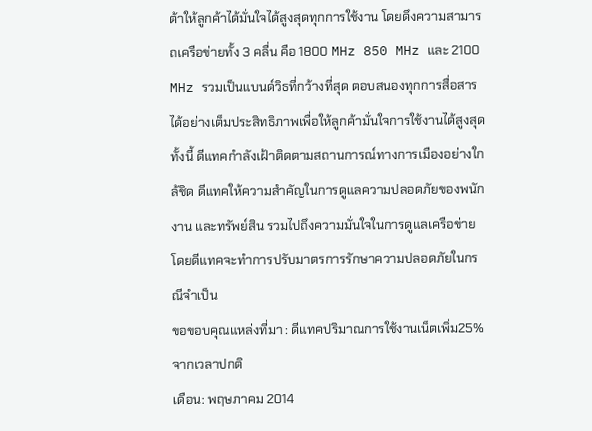ต้าให้ลูกค้าได้มั่นใจได้สูงสุดทุกการใช้งาน โดยดึงความสามารถเครือข่ายทั้ง 3 คลื่น คือ 1800 MHz 850 MHz และ 2100 MHz รวมเป็นแบนด์วิธที่กว้างที่สุด ตอบสนองทุกการสื่อสารได้อย่างเต็มประสิทธิภาพเพื่อให้ลูกค้ามั่นใจการใช้งานได้สูงสุด ทั้งนี้ ดีแทคกำลังเฝ้าติดตามสถานการณ์ทางการเมืองอย่างใกล้ชิด ดีแทคให้ความสำคัญในการดูแลความปลอดภัยของพนักงาน และทรัพย์สิน รวมไปถึงความมั่นใจในการดูแลเครือข่าย โดยดีแทคจะทำการปรับมาตรการรักษาความปลอดภัยในกรณีจำเป็น
ขอขอบคุณแหล่งที่มา : ดีแทคปริมาณการใช้งานเน็ตเพิ่ม25%จากเวลาปกติ
เดือน: พฤษภาคม 2014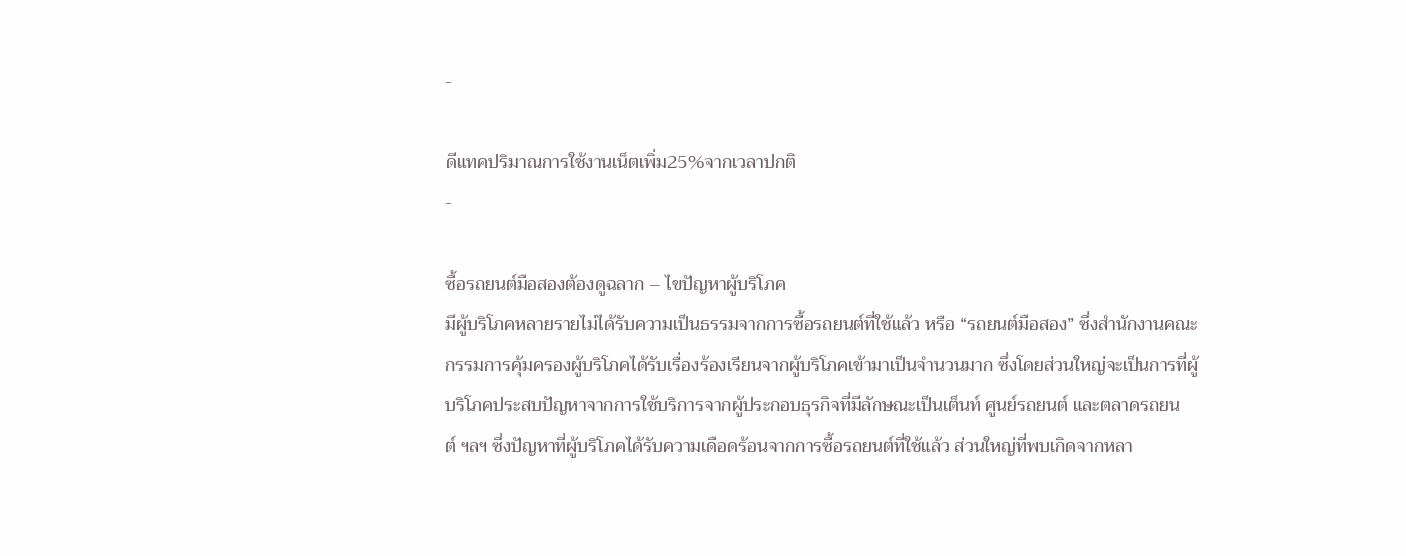-

ดีแทคปริมาณการใช้งานเน็ตเพิ่ม25%จากเวลาปกติ
-

ซื้อรถยนต์มือสองต้องดูฉลาก – ไขปัญหาผู้บริโภค
มีผู้บริโภคหลายรายไม่ได้รับความเป็นธรรมจากการซื้อรถยนต์ที่ใช้แล้ว หรือ “รถยนต์มือสอง” ซึ่งสำนักงานคณะกรรมการคุ้มครองผู้บริโภคได้รับเรื่องร้องเรียนจากผู้บริโภคเข้ามาเป็นจำนวนมาก ซึ่งโดยส่วนใหญ่จะเป็นการที่ผู้บริโภคประสบปัญหาจากการใช้บริการจากผู้ประกอบธุรกิจที่มีลักษณะเป็นเต็นท์ ศูนย์รถยนต์ และตลาดรถยนต์ ฯลฯ ซึ่งปัญหาที่ผู้บริโภคได้รับความเดือดร้อนจากการซื้อรถยนต์ที่ใช้แล้ว ส่วนใหญ่ที่พบเกิดจากหลา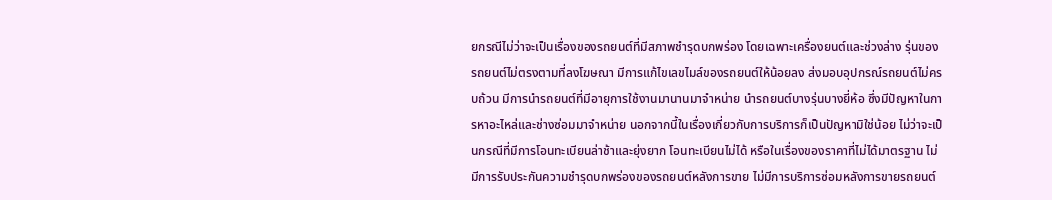ยกรณีไม่ว่าจะเป็นเรื่องของรถยนต์ที่มีสภาพชำรุดบกพร่อง โดยเฉพาะเครื่องยนต์และช่วงล่าง รุ่นของรถยนต์ไม่ตรงตามที่ลงโฆษณา มีการแก้ไขเลขไมล์ของรถยนต์ให้น้อยลง ส่งมอบอุปกรณ์รถยนต์ไม่ครบถ้วน มีการนำรถยนต์ที่มีอายุการใช้งานมานานมาจำหน่าย นำรถยนต์บางรุ่นบางยี่ห้อ ซึ่งมีปัญหาในการหาอะไหล่และช่างซ่อมมาจำหน่าย นอกจากนี้ในเรื่องเกี่ยวกับการบริการก็เป็นปัญหามิใช่น้อย ไม่ว่าจะเป็นกรณีที่มีการโอนทะเบียนล่าช้าและยุ่งยาก โอนทะเบียนไม่ได้ หรือในเรื่องของราคาที่ไม่ได้มาตรฐาน ไม่มีการรับประกันความชำรุดบกพร่องของรถยนต์หลังการขาย ไม่มีการบริการซ่อมหลังการขายรถยนต์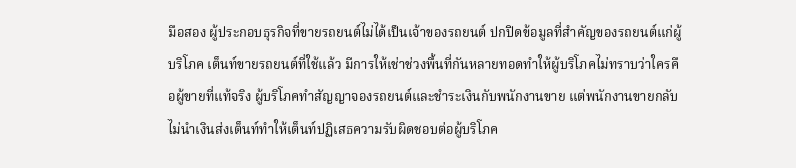มือสอง ผู้ประกอบธุรกิจที่ขายรถยนต์ไม่ได้เป็นเจ้าของรถยนต์ ปกปิดข้อมูลที่สำคัญของรถยนต์แก่ผู้บริโภค เต็นท์ขายรถยนต์ที่ใช้แล้ว มีการให้เช่าช่วงพื้นที่กันหลายทอดทำให้ผู้บริโภคไม่ทราบว่าใครคือผู้ขายที่แท้จริง ผู้บริโภคทำสัญญาจองรถยนต์และชำระเงินกับพนักงานขาย แต่พนักงานขายกลับไม่นำเงินส่งเต็นท์ทำให้เต็นท์ปฏิเสธความรับผิดชอบต่อผู้บริโภค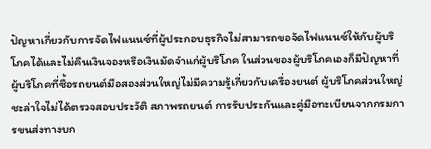ปัญหาเกี่ยวกับการจัดไฟแนนซ์ที่ผู้ประกอบธุรกิจไม่สามารถขอจัดไฟแนนซ์ให้กับผู้บริโภคได้และไม่คืนเงินจองหรือเงินมัดจำแก่ผู้บริโภค ในส่วนของผู้บริโภคเองก็มีปัญหาที่ผู้บริโภคที่ซื้อรถยนต์มือสองส่วนใหญ่ไม่มีความรู้เกี่ยวกับเครื่องยนต์ ผู้บริโภคส่วนใหญ่ชะล่าใจไม่ได้ตรวจสอบประวัติ สภาพรถยนต์ การรับประกันและคู่มือทะเบียนจากกรมการขนส่งทางบก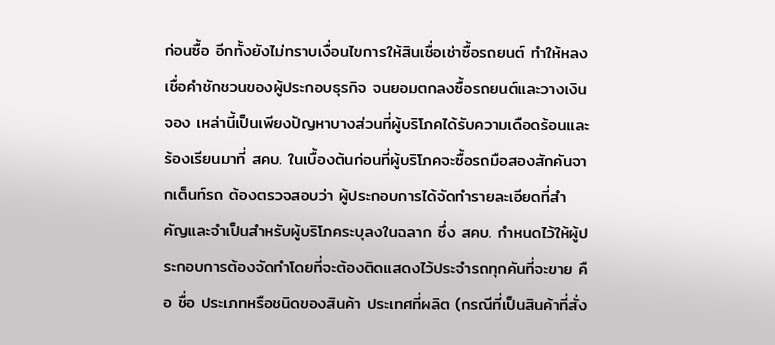ก่อนซื้อ อีกทั้งยังไม่ทราบเงื่อนไขการให้สินเชื่อเช่าซื้อรถยนต์ ทำให้หลงเชื่อคำชักชวนของผู้ประกอบธุรกิจ จนยอมตกลงซื้อรถยนต์และวางเงินจอง เหล่านี้เป็นเพียงปัญหาบางส่วนที่ผู้บริโภคได้รับความเดือดร้อนและร้องเรียนมาที่ สคบ. ในเบื้องต้นก่อนที่ผู้บริโภคจะซื้อรถมือสองสักคันจากเต็นท์รถ ต้องตรวจสอบว่า ผู้ประกอบการได้จัดทำรายละเอียดที่สำคัญและจำเป็นสำหรับผู้บริโภคระบุลงในฉลาก ซึ่ง สคบ. กำหนดไว้ให้ผู้ประกอบการต้องจัดทำโดยที่จะต้องติดแสดงไว้ประจำรถทุกคันที่จะขาย คือ ชื่อ ประเภทหรือชนิดของสินค้า ประเทศที่ผลิต (กรณีที่เป็นสินค้าที่สั่ง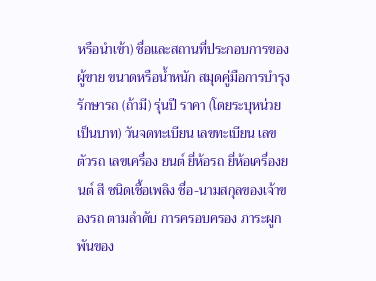หรือนำเข้า) ชื่อและสถานที่ประกอบการของผู้ขาย ขนาดหรือน้ำหนัก สมุดคู่มือการบำรุงรักษารถ (ถ้ามี) รุ่นปี ราคา (โดยระบุหน่วยเป็นบาท) วันจดทะเบียน เลขทะเบียน เลขตัวรถ เลขเครื่อง ยนต์ ยี่ห้อรถ ยี่ห้อเครื่องยนต์ สี ชนิดเชื้อเพลิง ชื่อ-นามสกุลของเจ้าของรถ ตามลำดับ การครอบครอง ภาระผูกพันของ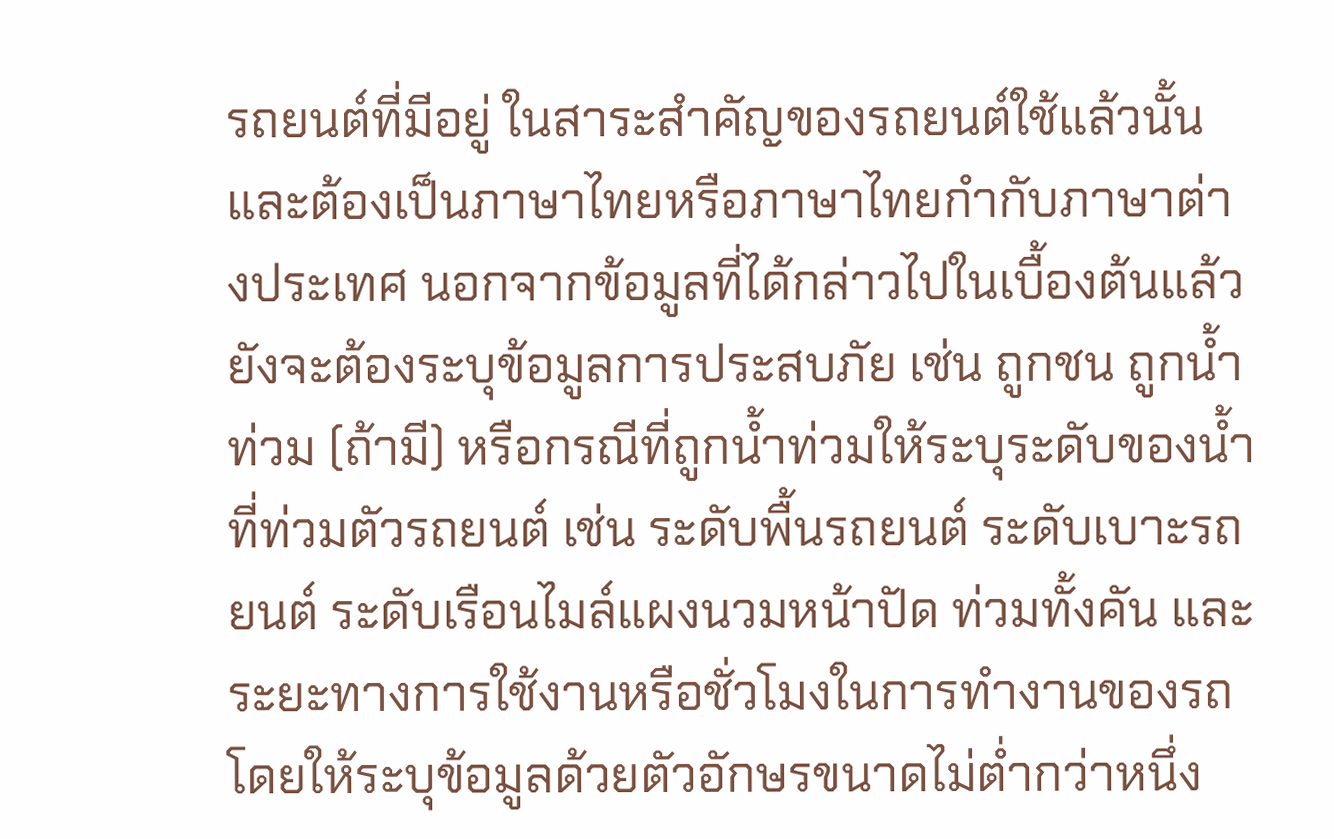รถยนต์ที่มีอยู่ ในสาระสำคัญของรถยนต์ใช้แล้วนั้น และต้องเป็นภาษาไทยหรือภาษาไทยกำกับภาษาต่างประเทศ นอกจากข้อมูลที่ได้กล่าวไปในเบื้องต้นแล้ว ยังจะต้องระบุข้อมูลการประสบภัย เช่น ถูกชน ถูกน้ำท่วม (ถ้ามี) หรือกรณีที่ถูกน้ำท่วมให้ระบุระดับของน้ำที่ท่วมตัวรถยนต์ เช่น ระดับพื้นรถยนต์ ระดับเบาะรถยนต์ ระดับเรือนไมล์แผงนวมหน้าปัด ท่วมทั้งคัน และระยะทางการใช้งานหรือชั่วโมงในการทำงานของรถ โดยให้ระบุข้อมูลด้วยตัวอักษรขนาดไม่ต่ำกว่าหนึ่ง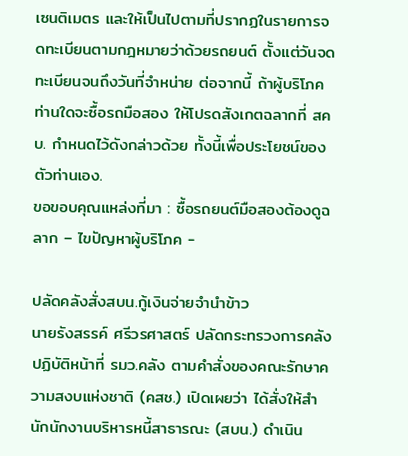เซนติเมตร และให้เป็นไปตามที่ปรากฏในรายการจดทะเบียนตามกฎหมายว่าด้วยรถยนต์ ตั้งแต่วันจดทะเบียนจนถึงวันที่จำหน่าย ต่อจากนี้ ถ้าผู้บริโภคท่านใดจะซื้อรถมือสอง ให้โปรดสังเกตฉลากที่ สคบ. กำหนดไว้ดังกล่าวด้วย ทั้งนี้เพื่อประโยชน์ของตัวท่านเอง.
ขอขอบคุณแหล่งที่มา : ซื้อรถยนต์มือสองต้องดูฉลาก – ไขปัญหาผู้บริโภค -

ปลัดคลังสั่งสบน.กู้เงินจ่ายจำนำข้าว
นายรังสรรค์ ศรีวรศาสตร์ ปลัดกระทรวงการคลัง ปฏิบัติหน้าที่ รมว.คลัง ตามคำสั่งของคณะรักษาความสงบแห่งชาติ (คสช.) เปิดเผยว่า ได้สั่งให้สำนักนักงานบริหารหนี้สาธารณะ (สบน.) ดำเนิน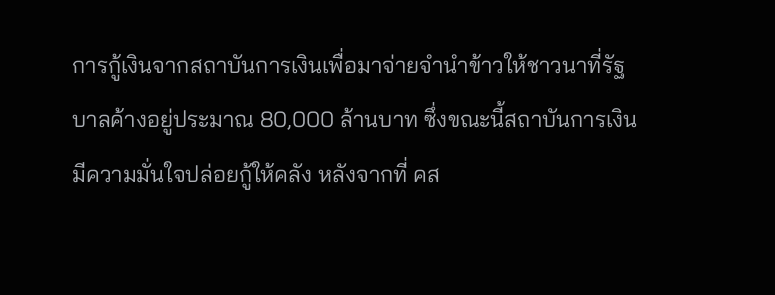การกู้เงินจากสถาบันการเงินเพื่อมาจ่ายจำนำข้าวให้ชาวนาที่รัฐบาลค้างอยู่ประมาณ 80,000 ล้านบาท ซึ่งขณะนี้สถาบันการเงินมีความมั่นใจปล่อยกู้ให้คลัง หลังจากที่ คส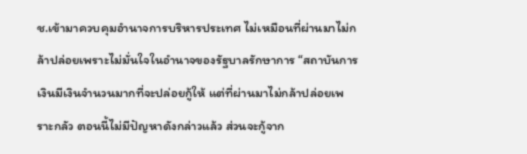ช.เข้ามาควบคุมอำนาจการบริหารประเทศ ไม่เหมือนที่ผ่านมาไม่กล้าปล่อยเพราะไม่มั่นใจในอำนาจของรัฐบาลรักษาการ “สถาบันการเงินมีเงินจำนวนมากที่จะปล่อยกู้ให้ แต่ที่ผ่านมาไม่กล้าปล่อยเพราะกลัว ตอนนี้ไม่มีปัญหาดังกล่าวแล้ว ส่วนจะกู้จาก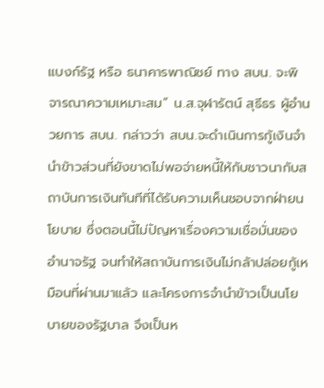แบงก์รัฐ หรือ ธนาคารพาณิชย์ ทาง สบน. จะพิจารณาความเหมาะสม” น.ส.จุฬารัตน์ สุธีธร ผู้อำนวยการ สบน. กล่าวว่า สบน.จะดำเนินการกู้เงินจำนำข้าวส่วนที่ยังขาดไม่พอจ่ายหนี้ให้กับชาวนากับสถาบันการเงินทันทีที่ได้รับความเห็นชอบจากฝ่ายนโยบาย ซึ่งตอนนี้ไม่ปัญหาเรื่องความเชื่อมั่นของอำนาจรัฐ จนทำให้สถาบันการเงินไม่กล้าปล่อยกู้เหมือนที่ผ่านมาแล้ว และโครงการจำนำข้าวเป็นนโยบายของรัฐบาล จึงเป็นห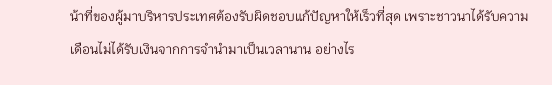น้าที่ของผู้มาบริหารประเทศต้องรับผิดชอบแก้ปัญหาให้เร็วที่สุด เพราะชาวนาได้รับความเดือนไม่ได้รับเงินจากการจำนำมาเป็นเวลานาน อย่างไร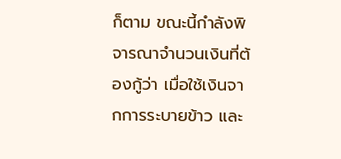ก็ตาม ขณะนี้กำลังพิจารณาจำนวนเงินที่ต้องกู้ว่า เมื่อใช้เงินจากการระบายข้าว และ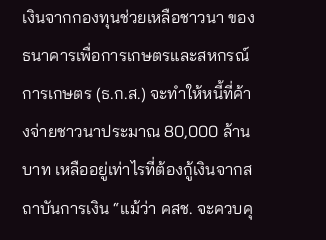เงินจากกองทุนช่วยเหลือชาวนา ของธนาคารเพื่อการเกษตรและสหกรณ์การเกษตร (ธ.ก.ส.) จะทำให้หนี้ที่ค้างจ่ายชาวนาประมาณ 80,000 ล้านบาท เหลืออยู่เท่าไรที่ต้องกู้เงินจากสถาบันการเงิน “แม้ว่า คสช. จะควบคุ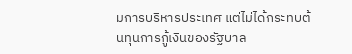มการบริหารประเทศ แต่ไม่ได้กระทบต้นทุนการกู้เงินของรัฐบาล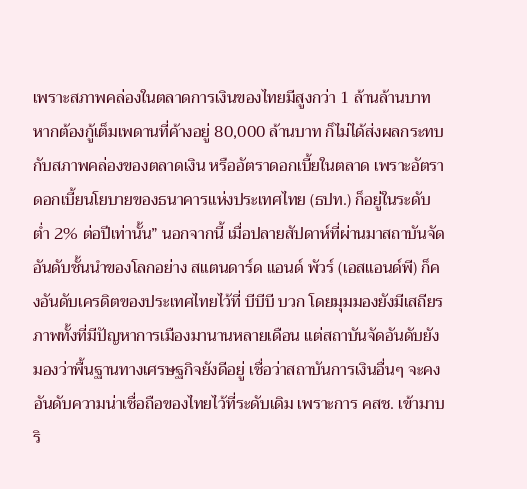เพราะสภาพคล่องในตลาดการเงินของไทยมีสูงกว่า 1 ล้านล้านบาท หากต้องกู้เต็มเพดานที่ค้างอยู่ 80,000 ล้านบาท ก็ไม่ได้ส่งผลกระทบกับสภาพคล่องของตลาดเงิน หรืออัตราดอกเบี้ยในตลาด เพราะอัตราดอกเบี้ยนโยบายของธนาคารแห่งประเทศไทย (ธปท.) ก็อยู่ในระดับต่ำ 2% ต่อปีเท่านั้น” นอกจากนี้ เมื่อปลายสัปดาห์ที่ผ่านมาสถาบันจัดอันดับชั้นนำของโลกอย่าง สแตนดาร์ด แอนด์ พัวร์ (เอสแอนด์พี) ก็คงอันดับเครดิตของประเทศไทยไว้ที่ บีบีบี บวก โดยมุมมองยังมีเสถียรภาพทั้งที่มีปัญหาการเมืองมานานหลายเดือน แต่สถาบันจัดอันดับยังมองว่าพื้นฐานทางเศรษฐกิจยังดีอยู่ เชื่อว่าสถาบันการเงินอื่นๆ จะคงอันดับความน่าเชื่อถือของไทยไว้ที่ระดับเดิม เพราะการ คสช. เข้ามาบริ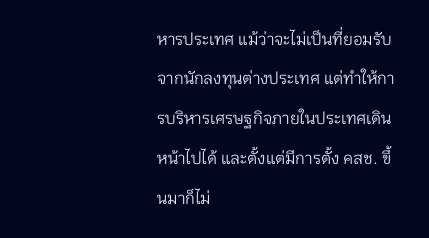หารประเทศ แม้ว่าจะไม่เป็นที่ยอมรับจากนักลงทุนต่างประเทศ แต่ทำให้การบริหารเศรษฐกิจภายในประเทศเดินหน้าไปได้ และตั้งแต่มีการตั้ง คสช. ขึ้นมาก็ไม่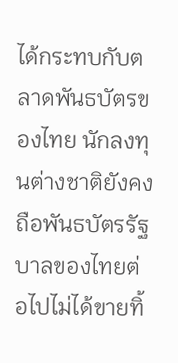ได้กระทบกับตลาดพันธบัตรของไทย นักลงทุนต่างชาติยังคงถือพันธบัตรรัฐบาลของไทยต่อไปไม่ได้ขายทิ้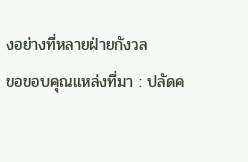งอย่างที่หลายฝ่ายกังวล
ขอขอบคุณแหล่งที่มา : ปลัดค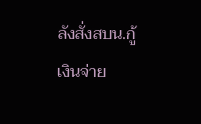ลังสั่งสบน.กู้เงินจ่าย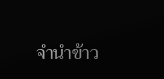จำนำข้าว